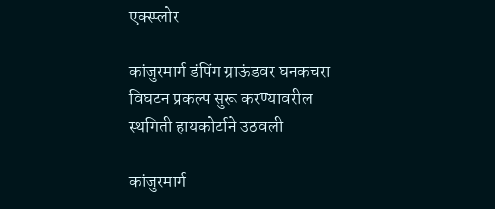एक्स्प्लोर

कांजुरमार्ग डंपिंग ग्राऊंडवर घनकचरा विघटन प्रकल्प सुरू करण्यावरील स्थगिती हायकोर्टाने उठवली

कांजुरमार्ग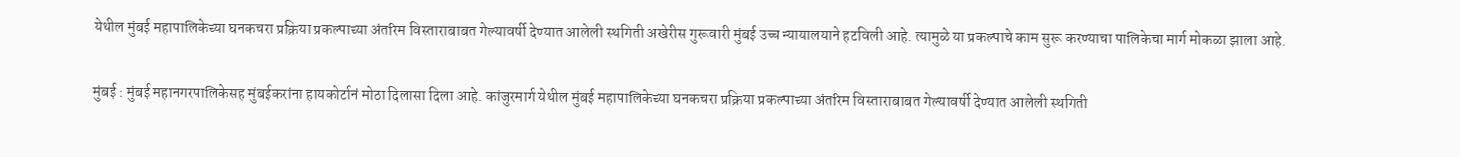येथील मुंबई महापालिकेच्या घनकचरा प्रक्रिया प्रकल्पाच्या अंतरिम विस्ताराबाबत गेल्यावर्षी देण्यात आलेली स्थगिती अखेरीस गुरूवारी मुंबई उच्च न्यायालयाने हटविली आहे. त्यामुळे या प्रकल्पाचे काम सुरू करण्याचा पालिकेचा मार्ग मोकळा झाला आहे.

मुंबई : मुंबई महानगरपालिकेसह मुंबईकरांना हायकोर्टानं मोठा दिलासा दिला आहे. कांजुरमार्ग येथील मुंबई महापालिकेच्या घनकचरा प्रक्रिया प्रकल्पाच्या अंतरिम विस्ताराबाबत गेल्यावर्षी देण्यात आलेली स्थगिती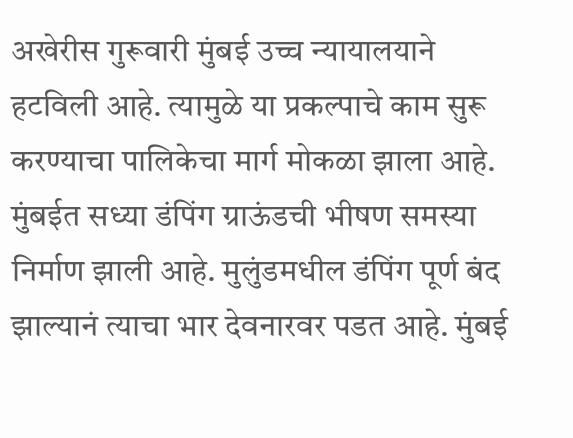अखेरीस गुरूवारी मुंबई उच्च न्यायालयाने हटविली आहे. त्यामुळे या प्रकल्पाचे काम सुरू करण्याचा पालिकेचा मार्ग मोकळा झाला आहे.
मुंबईत सध्या डंपिंग ग्राऊंडची भीषण समस्या निर्माण झाली आहे. मुलुंडमधील डंपिंग पूर्ण बंद झाल्यानं त्याचा भार देवनारवर पडत आहे. मुंबई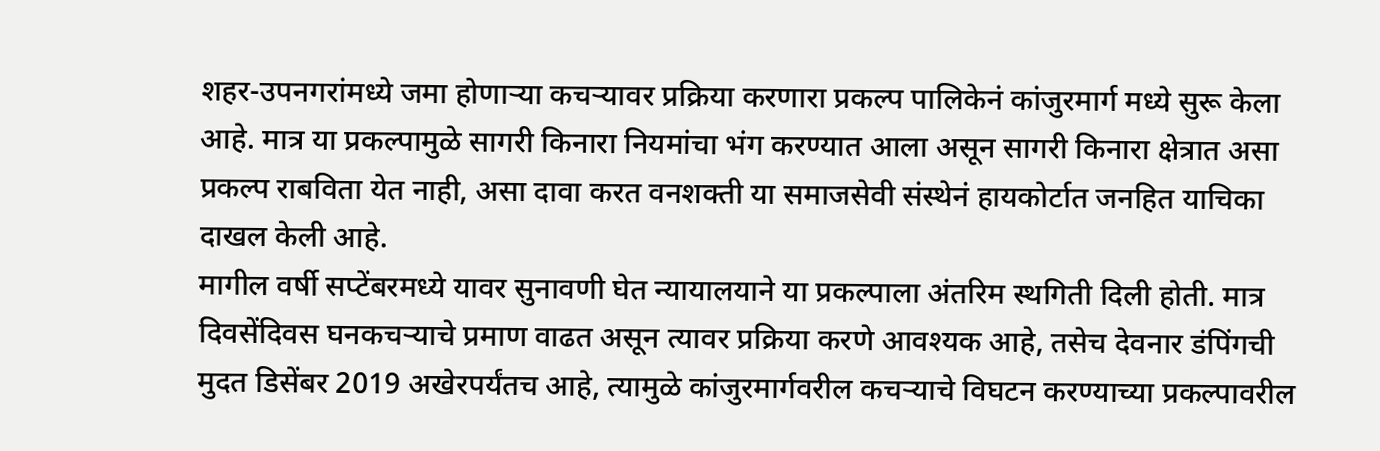शहर-उपनगरांमध्ये जमा होणाऱ्या कचऱ्यावर प्रक्रिया करणारा प्रकल्प पालिकेनं कांजुरमार्ग मध्ये सुरू केला आहे. मात्र या प्रकल्पामुळे सागरी किनारा नियमांचा भंग करण्यात आला असून सागरी किनारा क्षेत्रात असा प्रकल्प राबविता येत नाही, असा दावा करत वनशक्ती या समाजसेवी संस्थेनं हायकोर्टात जनहित याचिका दाखल केली आहे.
मागील वर्षी सप्टेंबरमध्ये यावर सुनावणी घेत न्यायालयाने या प्रकल्पाला अंतरिम स्थगिती दिली होती. मात्र दिवसेंदिवस घनकचऱ्याचे प्रमाण वाढत असून त्यावर प्रक्रिया करणे आवश्‍यक आहे, तसेच देवनार डंपिंगची मुदत डिसेंबर 2019 अखेरपर्यंतच आहे, त्यामुळे कांजुरमार्गवरील कचऱ्याचे विघटन करण्याच्या प्रकल्पावरील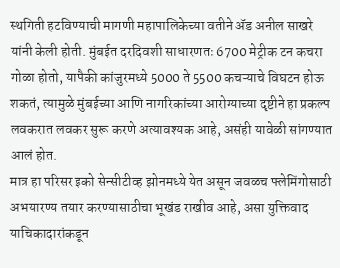स्थगिती हटविण्याची मागणी महापालिकेच्या वतीने ॲड अनील साखरे यांनी केली होती. मुंबईत दरदिवशी साधारणतः 6700 मेट्रीक टन कचरा गोळा होतो, यापैकी कांजुरमध्ये 5000 ते 5500 कचऱ्याचे विघटन होऊ शकतं, त्यामुळे मुंबईच्या आणि नागरिकांच्या आरोग्याच्या दृष्टीने हा प्रकल्प लवकरात लवकर सुरू करणे अत्यावश्‍यक आहे, असंही यावेळी सांगण्यात आलं होत.
मात्र हा परिसर इको सेन्सीटीव्ह झोनमध्ये येत असून जवळच फ्लेमिंगोसाठी अभयारण्य तयार करण्यासाठीचा भूखंड राखीव आहे, असा युक्तिवाद याचिकादारांकडून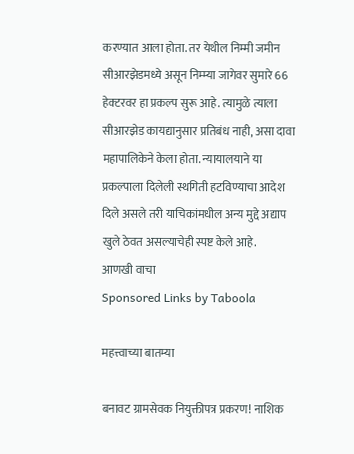करण्यात आला होता. तर येथील निम्मी जमीन सीआरझेडमध्ये असून निम्म्या जागेवर सुमारे 66 हेक्‍टरवर हा प्रकल्प सुरू आहे. त्यामुळे त्याला सीआरझेड कायद्यानुसार प्रतिबंध नाही, असा दावा महापालिकेने केला होता. न्यायालयाने या प्रकल्पाला दिलेली स्थगिती हटविण्याचा आदेश दिले असले तरी याचिकांमधील अन्य मुद्दे अद्याप खुले ठेवत असल्याचेही स्पष्ट केले आहे.
आणखी वाचा
Sponsored Links by Taboola

महत्त्वाच्या बातम्या

बनावट ग्रामसेवक नियुक्तीपत्र प्रकरण! नाशिक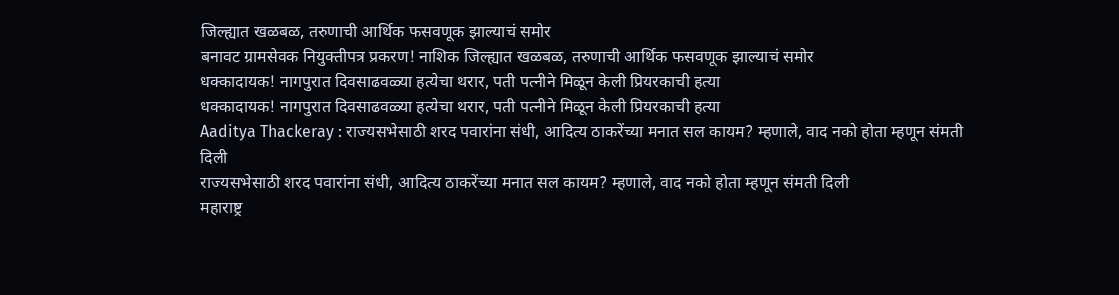जिल्ह्यात खळबळ, तरुणाची आर्थिक फसवणूक झाल्याचं समोर
बनावट ग्रामसेवक नियुक्तीपत्र प्रकरण! नाशिक जिल्ह्यात खळबळ, तरुणाची आर्थिक फसवणूक झाल्याचं समोर
धक्कादायक! नागपुरात दिवसाढवळ्या हत्येचा थरार, पती पत्नीने मिळून केली प्रियरकाची हत्या
धक्कादायक! नागपुरात दिवसाढवळ्या हत्येचा थरार, पती पत्नीने मिळून केली प्रियरकाची हत्या
Aaditya Thackeray : राज्यसभेसाठी शरद पवारांना संधी, आदित्य ठाकरेंच्या मनात सल कायम? म्हणाले, वाद नको होता म्हणून संमती दिली
राज्यसभेसाठी शरद पवारांना संधी, आदित्य ठाकरेंच्या मनात सल कायम? म्हणाले, वाद नको होता म्हणून संमती दिली
महाराष्ट्र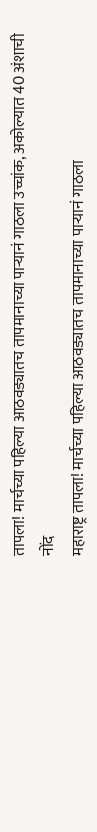तापला! मार्चच्या पहिल्या आठवड्यातच तापमानाच्या पाऱ्यानं गाठला उच्चांक, अकोल्यात 40 अंशाची नोंद
महाराष्ट्र तापला! मार्चच्या पहिल्या आठवड्यातच तापमानाच्या पाऱ्यानं गाठला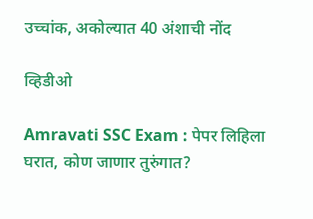उच्चांक, अकोल्यात 40 अंशाची नोंद

व्हिडीओ

Amravati SSC Exam : पेपर लिहिला घरात, कोण जाणार तुरुंगात?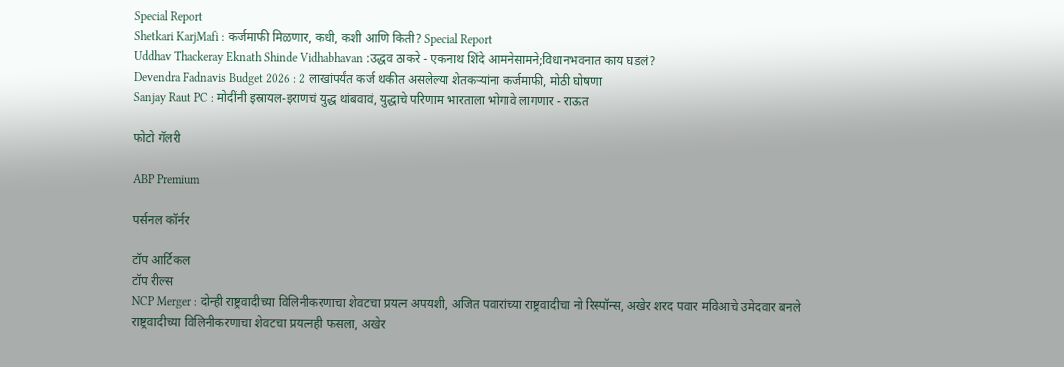Special Report
Shetkari KarjMafi : कर्जमाफी मिळणार, कधी, कशी आणि किती? Special Report
Uddhav Thackeray Eknath Shinde Vidhabhavan :उद्धव ठाकरे - एकनाथ शिंदे आमनेसामने;विधानभवनात काय घडलं?
Devendra Fadnavis Budget 2026 : 2 लाखांपर्यंत कर्ज थकीत असलेल्या शेतकऱ्यांना कर्जमाफी, मोठी घोषणा
Sanjay Raut PC : मोदींनी इस्रायल-इराणचं युद्ध थांबवावं, युद्धाचे परिणाम भारताला भोगावे लागणार - राऊत

फोटो गॅलरी

ABP Premium

पर्सनल कॉर्नर

टॉप आर्टिकल
टॉप रील्स
NCP Merger : दोन्ही राष्ट्रवादीच्या विलिनीकरणाचा शेवटचा प्रयत्न अपयशी, अजित पवारांच्या राष्ट्रवादीचा नो रिस्पॉन्स, अखेर शरद पवार मविआचे उमेदवार बनले
राष्ट्रवादीच्या विलिनीकरणाचा शेवटचा प्रयत्नही फसला, अखेर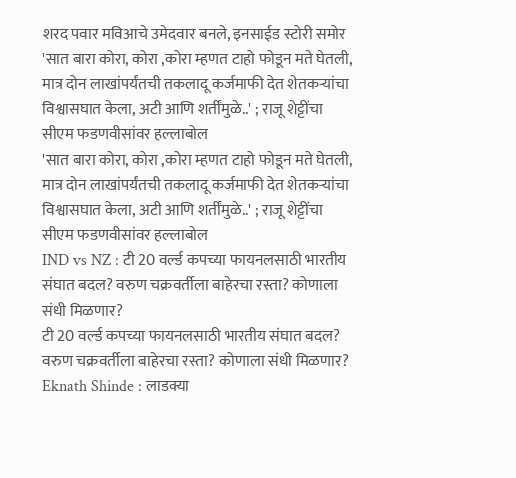शरद पवार मविआचे उमेदवार बनले, इनसाईड स्टोरी समोर
'सात बारा कोरा, कोरा ,कोरा म्हणत टाहो फोडून मते घेतली, मात्र दोन लाखांपर्यंतची तकलादू कर्जमाफी देत शेतकऱ्यांचा विश्वासघात केला, अटी आणि शर्तींमुळे..' ; राजू शेट्टींचा सीएम फडणवीसांवर हल्लाबोल
'सात बारा कोरा, कोरा ,कोरा म्हणत टाहो फोडून मते घेतली, मात्र दोन लाखांपर्यंतची तकलादू कर्जमाफी देत शेतकऱ्यांचा विश्वासघात केला, अटी आणि शर्तींमुळे..' ; राजू शेट्टींचा सीएम फडणवीसांवर हल्लाबोल
IND vs NZ : टी 20 वर्ल्ड कपच्या फायनलसाठी भारतीय संघात बदल? वरुण चक्रवर्तीला बाहेरचा रस्ता? कोणाला संधी मिळणार?
टी 20 वर्ल्ड कपच्या फायनलसाठी भारतीय संघात बदल? वरुण चक्रवर्तीला बाहेरचा रस्ता? कोणाला संधी मिळणार?
Eknath Shinde : लाडक्या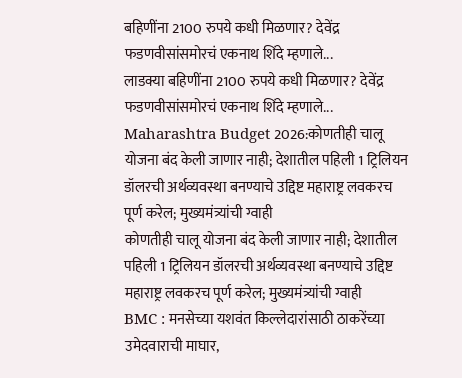बहिणींना 2100 रुपये कधी मिळणार? देवेंद्र फडणवीसांसमोरचं एकनाथ शिंदे म्हणाले...
लाडक्या बहिणींना 2100 रुपये कधी मिळणार? देवेंद्र फडणवीसांसमोरचं एकनाथ शिंदे म्हणाले...
Maharashtra Budget 2026:कोणतीही चालू योजना बंद केली जाणार नाही; देशातील पहिली 1 ट्रिलियन डॉलरची अर्थव्यवस्था बनण्याचे उद्दिष्ट महाराष्ट्र लवकरच पूर्ण करेल; मुख्यमंत्र्यांची ग्वाही
कोणतीही चालू योजना बंद केली जाणार नाही; देशातील पहिली 1 ट्रिलियन डॉलरची अर्थव्यवस्था बनण्याचे उद्दिष्ट महाराष्ट्र लवकरच पूर्ण करेल; मुख्यमंत्र्यांची ग्वाही
BMC : मनसेच्या यशवंत किल्लेदारांसाठी ठाकरेंच्या उमेदवाराची माघार,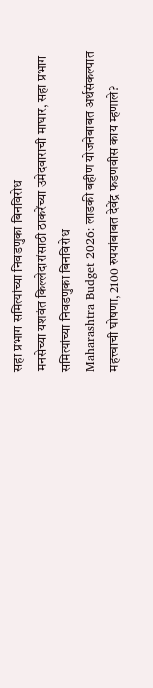सहा प्रभाग समित्यांच्या निवडणुका बिनविरोध
मनसेच्या यशवंत किल्लेदारांसाठी ठाकरेंच्या उमेदवाराची माघार, सहा प्रभाग समित्यांच्या निवडणुका बिनविरोध
Maharashtra Budget 2026: लाडकी बहीण योजनेबाबत अर्थसंकल्पात महत्त्वाची घोषणा, 2100 रुपयांबाबत देवेंद्र फडणवीस काय म्हणाले?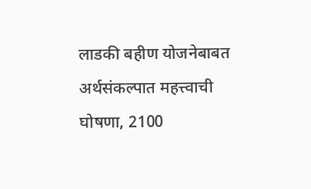लाडकी बहीण योजनेबाबत अर्थसंकल्पात महत्त्वाची घोषणा, 2100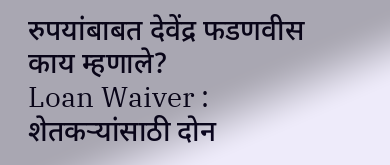रुपयांबाबत देवेंद्र फडणवीस काय म्हणाले?
Loan Waiver : शेतकऱ्यांसाठी दोन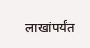लाखांपर्यंत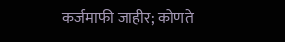कर्जमाफी जाहीर; कोणते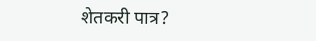शेतकरी पात्र?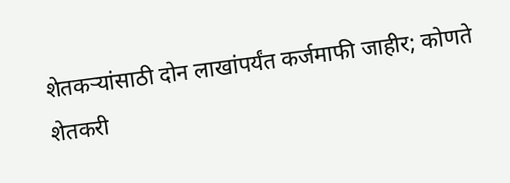शेतकऱ्यांसाठी दोन लाखांपर्यंत कर्जमाफी जाहीर; कोणते शेतकरी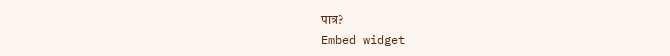पात्र?
Embed widget